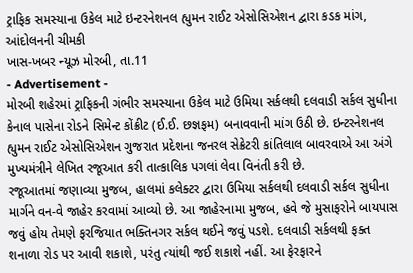ટ્રાફિક સમસ્યાના ઉકેલ માટે ઇન્ટરનેશનલ હ્યુમન રાઈટ એસોસિએશન દ્વારા કડક માંગ, આંદોલનની ચીમકી
ખાસ-ખબર ન્યૂઝ મોરબી, તા.11
- Advertisement -
મોરબી શહેરમાં ટ્રાફિકની ગંભીર સમસ્યાના ઉકેલ માટે ઉમિયા સર્કલથી દલવાડી સર્કલ સુધીના કેનાલ પાસેના રોડને સિમેન્ટ કોંક્રીટ (ઈ.ઈ. છજ્ઞફમ) બનાવવાની માંગ ઉઠી છે. ઇન્ટરનેશનલ હ્યુમન રાઈટ એસોસિએશન ગુજરાત પ્રદેશના જનરલ સેક્રેટરી કાંતિલાલ બાવરવાએ આ અંગે મુખ્યમંત્રીને લેખિત રજૂઆત કરી તાત્કાલિક પગલાં લેવા વિનંતી કરી છે.
રજૂઆતમાં જણાવ્યા મુજબ, હાલમાં કલેક્ટર દ્વારા ઉમિયા સર્કલથી દલવાડી સર્કલ સુધીના માર્ગને વન-વે જાહેર કરવામાં આવ્યો છે. આ જાહેરનામા મુજબ, હવે જે મુસાફરોને બાયપાસ જવું હોય તેમણે ફરજિયાત ભક્તિનગર સર્કલ થઈને જવું પડશે. દલવાડી સર્કલથી ફક્ત શનાળા રોડ પર આવી શકાશે, પરંતુ ત્યાંથી જઈ શકાશે નહીં. આ ફેરફારને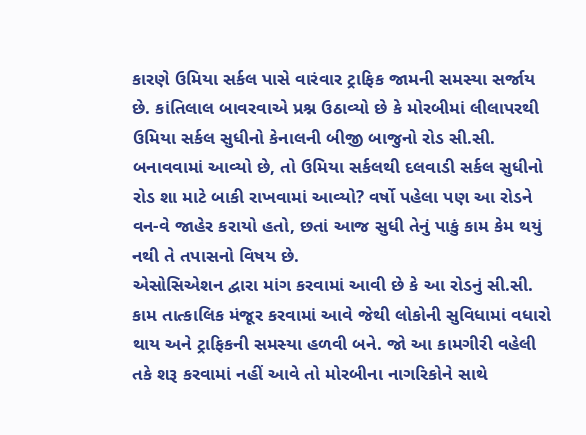કારણે ઉમિયા સર્કલ પાસે વારંવાર ટ્રાફિક જામની સમસ્યા સર્જાય છે. કાંતિલાલ બાવરવાએ પ્રશ્ન ઉઠાવ્યો છે કે મોરબીમાં લીલાપરથી ઉમિયા સર્કલ સુધીનો કેનાલની બીજી બાજુનો રોડ સી.સી. બનાવવામાં આવ્યો છે, તો ઉમિયા સર્કલથી દલવાડી સર્કલ સુધીનો રોડ શા માટે બાકી રાખવામાં આવ્યો? વર્ષો પહેલા પણ આ રોડને વન-વે જાહેર કરાયો હતો, છતાં આજ સુધી તેનું પાકું કામ કેમ થયું નથી તે તપાસનો વિષય છે.
એસોસિએશન દ્વારા માંગ કરવામાં આવી છે કે આ રોડનું સી.સી. કામ તાત્કાલિક મંજૂર કરવામાં આવે જેથી લોકોની સુવિધામાં વધારો થાય અને ટ્રાફિકની સમસ્યા હળવી બને. જો આ કામગીરી વહેલી તકે શરૂ કરવામાં નહીં આવે તો મોરબીના નાગરિકોને સાથે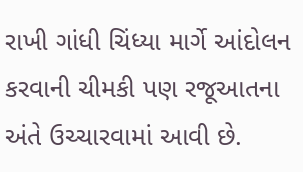રાખી ગાંધી ચિંધ્યા માર્ગે આંદોલન કરવાની ચીમકી પણ રજૂઆતના અંતે ઉચ્ચારવામાં આવી છે.